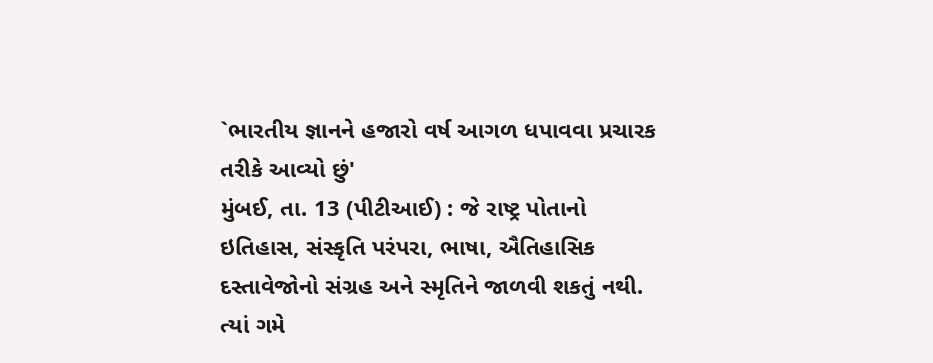`ભારતીય જ્ઞાનને હજારો વર્ષ આગળ ધપાવવા પ્રચારક તરીકે આવ્યો છું'
મુંબઈ, તા. 13 (પીટીઆઈ) : જે રાષ્ટ્ર પોતાનો ઇતિહાસ, સંસ્કૃતિ પરંપરા, ભાષા, ઐતિહાસિક દસ્તાવેજોનો સંગ્રહ અને સ્મૃતિને જાળવી શકતું નથી. ત્યાં ગમે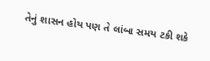તેનું શાસન હોય પણ તે લાંબા સમય ટકી શકે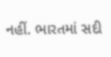નહીં. ભારતમાં સદી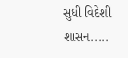સુધી વિદેશી શાસન.....